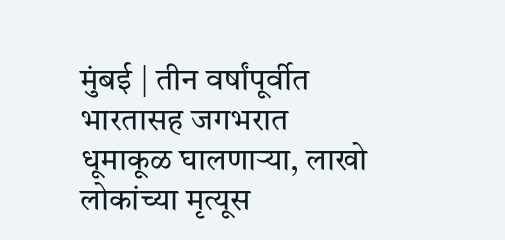मुंबई | तीन वर्षांपूर्वीत भारतासह जगभरात धूमाकूळ घालणाऱ्या, लाखो लोकांच्या मृत्यूस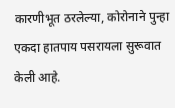कारणीभूत ठरलेल्या, कोरोनाने पुन्हा एकदा हातपाय पसरायला सुरूवात केली आहे.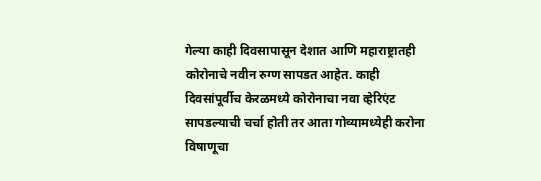गेल्या काही दिवसापासून देशात आणि महाराष्ट्रातही कोरोनाचे नवीन रुग्ण सापडत आहेत. काही दिवसांपूर्वीच केरळमध्ये कोरोनाचा नवा व्हेरिएंट सापडल्याची चर्चा होती तर आता गोव्यामध्येही करोना विषाणूचा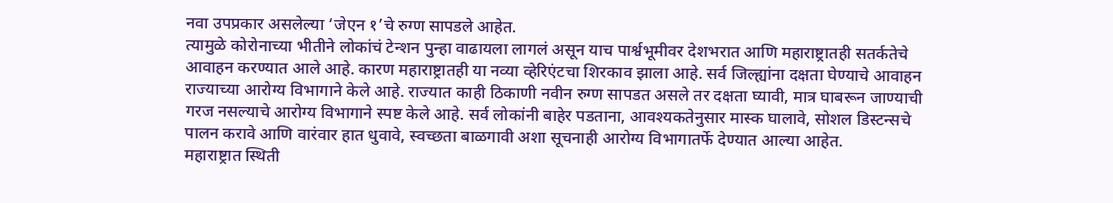नवा उपप्रकार असलेल्या ‘जेएन १’चे रुग्ण सापडले आहेत.
त्यामुळे कोरोनाच्या भीतीने लोकांचं टेन्शन पुन्हा वाढायला लागलं असून याच पार्श्वभूमीवर देशभरात आणि महाराष्ट्रातही सतर्कतेचे आवाहन करण्यात आले आहे. कारण महाराष्ट्रातही या नव्या व्हेरिएंटचा शिरकाव झाला आहे. सर्व जिल्ह्यांना दक्षता घेण्याचे आवाहन राज्याच्या आरोग्य विभागाने केले आहे. राज्यात काही ठिकाणी नवीन रुग्ण सापडत असले तर दक्षता घ्यावी, मात्र घाबरून जाण्याची गरज नसल्याचे आरोग्य विभागाने स्पष्ट केले आहे. सर्व लोकांनी बाहेर पडताना, आवश्यकतेनुसार मास्क घालावे, सोशल डिस्टन्सचे पालन करावे आणि वारंवार हात धुवावे, स्वच्छता बाळगावी अशा सूचनाही आरोग्य विभागातर्फे देण्यात आल्या आहेत.
महाराष्ट्रात स्थिती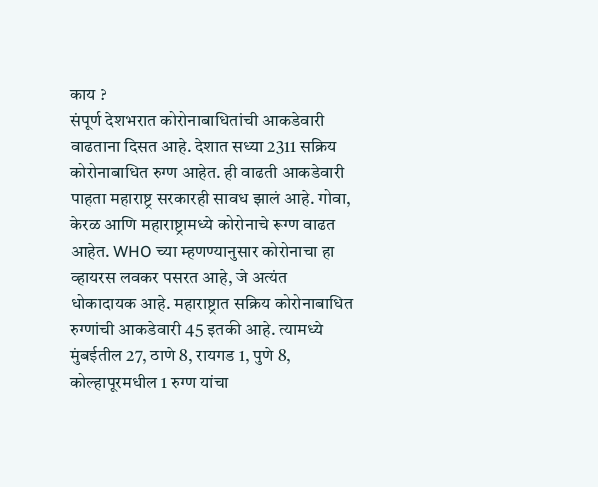काय ?
संपूर्ण देशभरात कोरोनाबाधितांची आकडेवारी वाढताना दिसत आहे. देशात सध्या 2311 सक्रिय कोरोनाबाधित रुग्ण आहेत. ही वाढती आकडेवारी पाहता महाराष्ट्र सरकारही सावध झालं आहे. गोवा, केरळ आणि महाराष्ट्रामध्ये कोरोनाचे रूग्ण वाढत आहेत. WHO च्या म्हणण्यानुसार कोरोनाचा हा व्हायरस लवकर पसरत आहे, जे अत्यंत धोकादायक आहे. महाराष्ट्रात सक्रिय कोरोनाबाधित रुग्णांची आकडेवारी 45 इतकी आहे. त्यामध्ये मुंबईतील 27, ठाणे 8, रायगड 1, पुणे 8, कोल्हापूरमधील 1 रुग्ण यांचा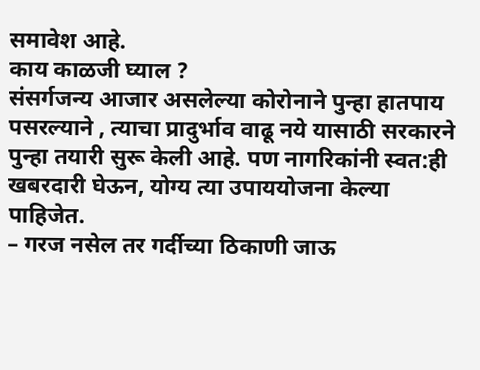समावेश आहे.
काय काळजी घ्याल ?
संसर्गजन्य आजार असलेल्या कोरोनाने पुन्हा हातपाय पसरल्याने , त्याचा प्रादुर्भाव वाढू नये यासाठी सरकारने पुन्हा तयारी सुरू केली आहे. पण नागरिकांनी स्वत:ही खबरदारी घेऊन, योग्य त्या उपाययोजना केल्या पाहिजेत.
– गरज नसेल तर गर्दीच्या ठिकाणी जाऊ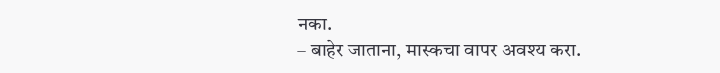नका.
– बाहेर जाताना, मास्कचा वापर अवश्य करा.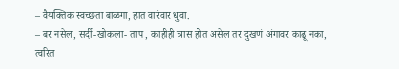– वैयक्तिक स्वच्छता बाळगा, हात वारंवार धुवा.
– बर नसेल, सर्दी-खोकला- ताप , काहीही त्रास होत असेल तर दुखणं अंगावर काढू नका, त्वरित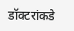डॉक्टरांकडे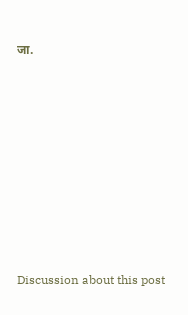जा.















Discussion about this post